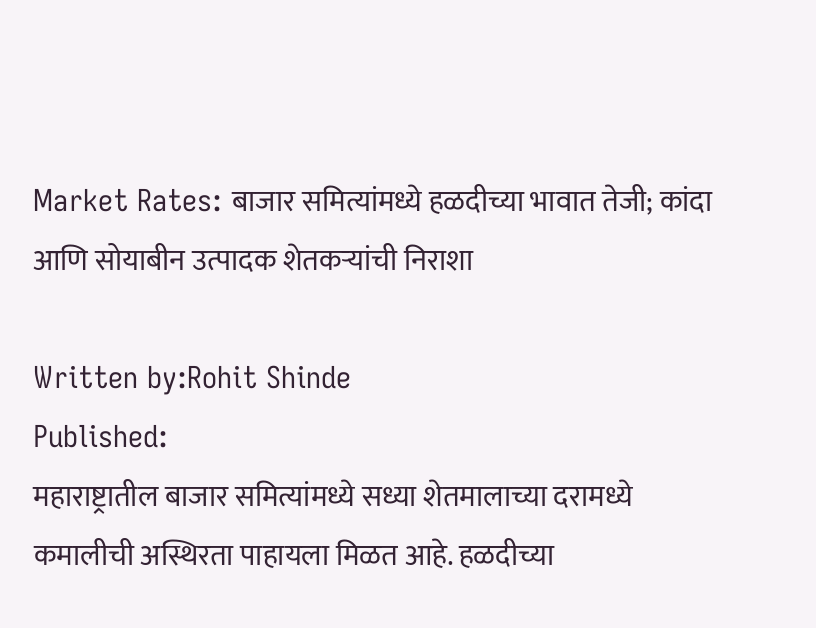Market Rates: बाजार समित्यांमध्ये हळदीच्या भावात तेजी; कांदा आणि सोयाबीन उत्पादक शेतकऱ्यांची निराशा

Written by:Rohit Shinde
Published:
महाराष्ट्रातील बाजार समित्यांमध्ये सध्या शेतमालाच्या दरामध्ये कमालीची अस्थिरता पाहायला मिळत आहे. हळदीच्या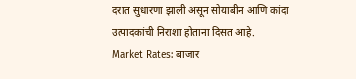दरात सुधारणा झाली असून सोयाबीन आणि कांदा उत्पादकांची निराशा होताना दिसत आहे.
Market Rates: बाजार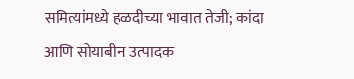समित्यांमध्ये हळदीच्या भावात तेजी; कांदा आणि सोयाबीन उत्पादक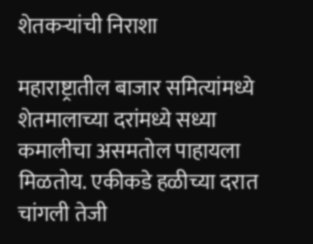शेतकऱ्यांची निराशा

महाराष्ट्रातील बाजार समित्यांमध्ये शेतमालाच्या दरांमध्ये सध्या कमालीचा असमतोल पाहायला मिळतोय. एकीकडे हळीच्या दरात चांगली तेजी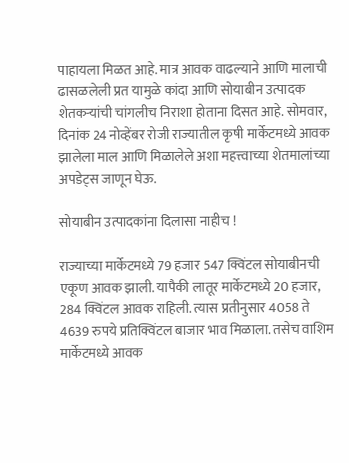पाहायला मिळत आहे. मात्र आवक वाढल्याने आणि मालाची ढासळलेली प्रत यामुळे कांदा आणि सोयाबीन उत्पादक शेतकऱ्यांची चांगलीच निराशा होताना दिसत आहे. सोमवार, दिनांक 24 नोव्हेंबर रोजी राज्यातील कृषी मार्केटमध्ये आवक झालेला माल आणि मिळालेले अशा महत्त्वाच्या शेतमालांच्या अपडेट्स जाणून घेऊ.

सोयाबीन उत्पादकांना दिलासा नाहीच !

राज्याच्या मार्केटमध्ये 79 हजार 547 क्विंटल सोयाबीनची एकूण आवक झाली. यापैकी लातूर मार्केटमध्ये 20 हजार, 284 क्विंटल आवक राहिली. त्यास प्रतीनुसार 4058 ते 4639 रुपये प्रतिक्विंटल बाजार भाव मिळाला. तसेच वाशिम मार्केटमध्ये आवक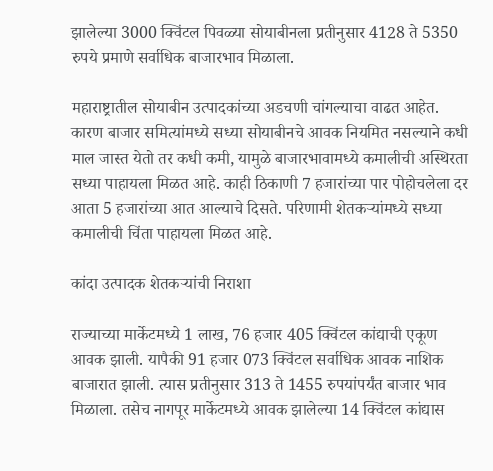झालेल्या 3000 क्विंटल पिवळ्या सोयाबीनला प्रतीनुसार 4128 ते 5350 रुपये प्रमाणे सर्वाधिक बाजारभाव मिळाला.

महाराष्ट्रातील सोयाबीन उत्पादकांच्या अडचणी चांगल्याचा वाढत आहेत. कारण बाजार समित्यांमध्ये सध्या सोयाबीनचे आवक नियमित नसल्याने कधी माल जास्त येतो तर कधी कमी, यामुळे बाजारभावामध्ये कमालीची अस्थिरता सध्या पाहायला मिळत आहे. काही ठिकाणी 7 हजारांच्या पार पोहोचलेला दर आता 5 हजारांच्या आत आल्याचे दिसते. परिणामी शेतकऱ्यांमध्ये सध्या कमालीची चिंता पाहायला मिळत आहे.

कांदा उत्पादक शेतकऱ्यांची निराशा

राज्याच्या मार्केटमध्ये 1 लाख, 76 हजार 405 क्विंटल कांद्याची एकूण आवक झाली. यापैकी 91 हजार 073 क्विंटल सर्वाधिक आवक नाशिक बाजारात झाली. त्यास प्रतीनुसार 313 ते 1455 रुपयांपर्यंत बाजार भाव मिळाला. तसेच नागपूर मार्केटमध्ये आवक झालेल्या 14 क्विंटल कांद्यास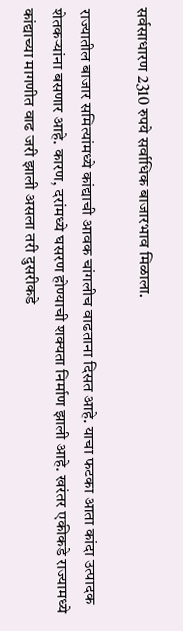सर्वसाधारण 2310 रुपये सर्वाधिक बाजारभाव मिळाला.

राज्यातील बाजार समित्यांमध्ये कांद्याची आवक चांगलीच वाढताना दिसत आहे. याचा फटका आता कांदा उत्पादक शेतकऱ्यांना बसणार आहे. कारण, दरांमध्ये घसरण होण्याची शक्यता निर्माण झाली आहे. खरंतर एकीकडे राज्यामध्ये कांद्याच्या मागणीत वाढ जरी झाली असला तरी दुसरीकडे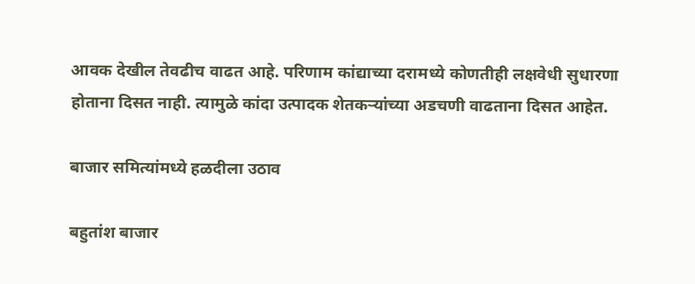आवक देखील तेवढीच वाढत आहे. परिणाम कांद्याच्या दरामध्ये कोणतीही लक्षवेधी सुधारणा होताना दिसत नाही. त्यामुळे कांदा उत्पादक शेतकऱ्यांच्या अडचणी वाढताना दिसत आहेत.

बाजार समित्यांमध्ये हळदीला उठाव

बहुतांश बाजार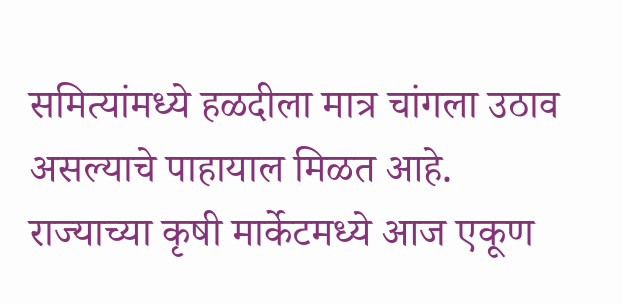समित्यांमध्ये हळदीला मात्र चांगला उठाव असल्याचे पाहायाल मिळत आहे. राज्याच्या कृषी मार्केटमध्ये आज एकूण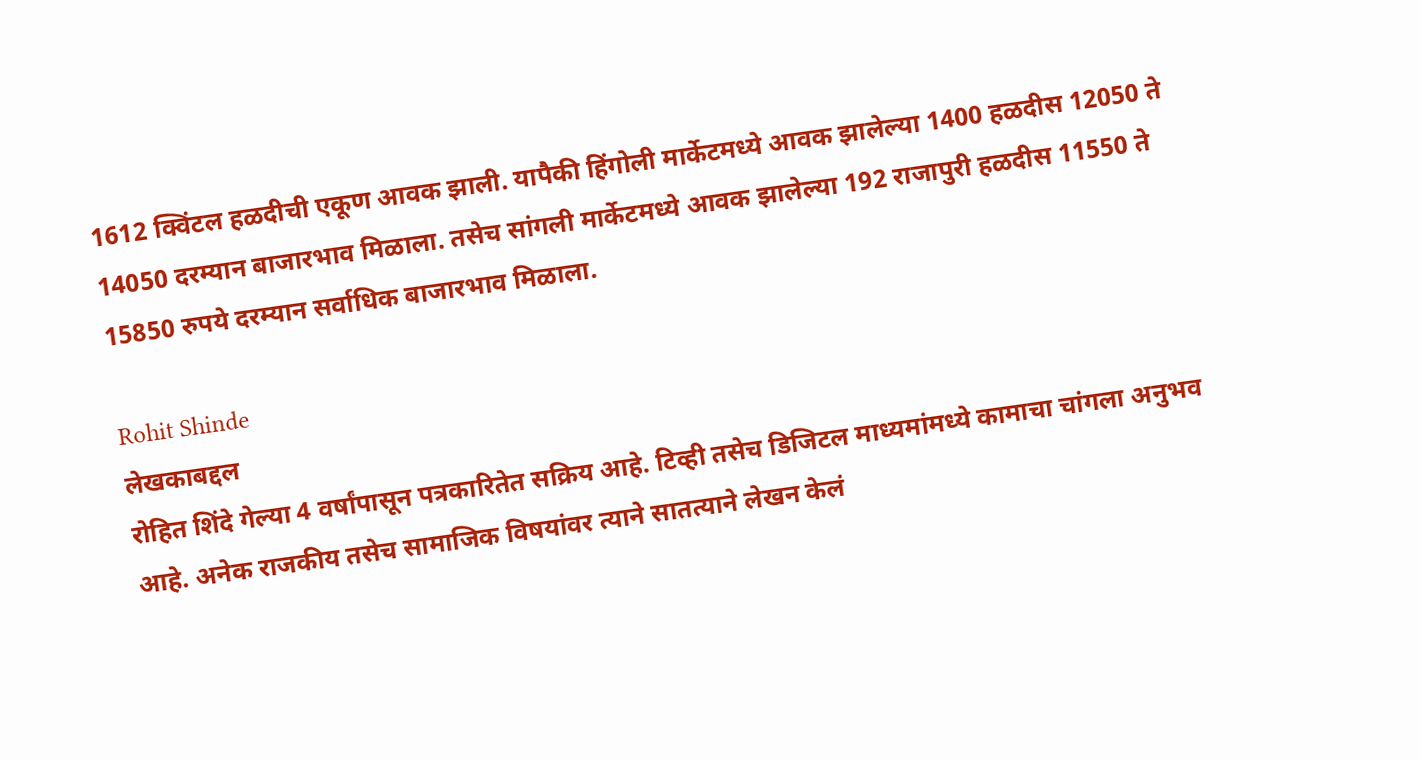1612 क्विंटल हळदीची एकूण आवक झाली. यापैकी हिंगोली मार्केटमध्ये आवक झालेल्या 1400 हळदीस 12050 ते 14050 दरम्यान बाजारभाव मिळाला. तसेच सांगली मार्केटमध्ये आवक झालेल्या 192 राजापुरी हळदीस 11550 ते 15850 रुपये दरम्यान सर्वाधिक बाजारभाव मिळाला.

Rohit Shinde
लेखकाबद्दल
रोहित शिंदे गेल्या 4 वर्षांपासून पत्रकारितेत सक्रिय आहे. टिव्ही तसेच डिजिटल माध्यमांमध्ये कामाचा चांगला अनुभव आहे. अनेक राजकीय तसेच सामाजिक विषयांवर त्याने सातत्याने लेखन केलं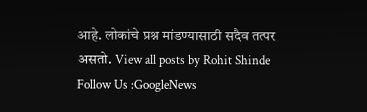आहे. लोकांचे प्रश्न मांडण्यासाठी सदैव तत्पर असतो. View all posts by Rohit Shinde
Follow Us :GoogleNews